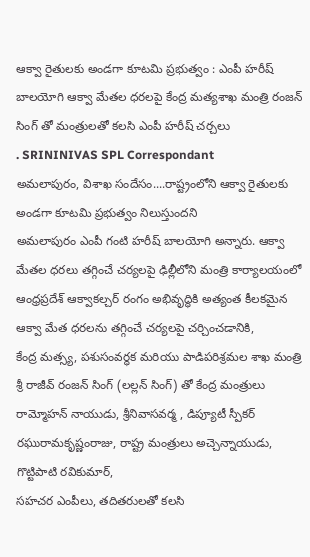ఆక్వా రైతులకు అండగా కూటమి ప్రభుత్వం : ఎంపీ హరీష్ బాలయోగి ఆక్వా మేతల ధరలపై కేంద్ర మత్యశాఖ మంత్రి రంజన్ సింగ్ తో మంత్రులతో కలసి ఎంపీ హరీష్ చర్చలు
. SRININIVAS SPL Correspondant
అమలాపురం, విశాఖ సందేసం....రాష్ట్రంలోని ఆక్వా రైతులకు అండగా కూటమి ప్రభుత్వం నిలుస్తుందని
అమలాపురం ఎంపీ గంటి హరీష్ బాలయోగి అన్నారు. ఆక్వా మేతల ధరలు తగ్గించే చర్యలపై ఢిల్లీలోని మంత్రి కార్యాలయంలో ఆంధ్రప్రదేశ్ ఆక్వాకల్చర్ రంగం అభివృద్ధికి అత్యంత కీలకమైన ఆక్వా మేత ధరలను తగ్గించే చర్యలపై చర్చించడానికి,
కేంద్ర మత్స్య, పశుసంవర్ధక మరియు పాడిపరిశ్రమల శాఖ మంత్రి శ్రీ రాజీవ్ రంజన్ సింగ్ (లల్లన్ సింగ్) తో కేంద్ర మంత్రులు రామ్మోహన్ నాయుడు, శ్రీనివాసవర్మ , డిప్యూటీ స్పీకర్ రఘురామకృష్ణంరాజు, రాష్ట్ర మంత్రులు అచ్చెన్నాయుడు, గొట్టిపాటి రవికుమార్,
సహచర ఎంపీలు, తదితరులతో కలసి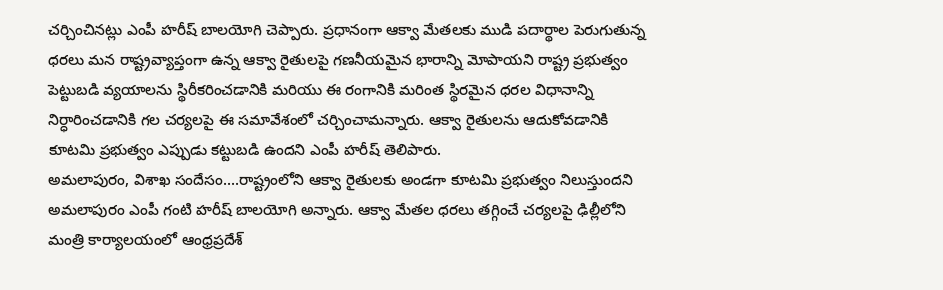చర్చించినట్లు ఎంపీ హరీష్ బాలయోగి చెప్పారు. ప్రధానంగా ఆక్వా మేతలకు ముడి పదార్థాల పెరుగుతున్న ధరలు మన రాష్ట్రవ్యాప్తంగా ఉన్న ఆక్వా రైతులపై గణనీయమైన భారాన్ని మోపాయని రాష్ట్ర ప్రభుత్వం పెట్టుబడి వ్యయాలను స్థిరీకరించడానికి మరియు ఈ రంగానికి మరింత స్థిరమైన ధరల విధానాన్ని నిర్ధారించడానికి గల చర్యలపై ఈ సమావేశంలో చర్చించామన్నారు. ఆక్వా రైతులను ఆదుకోవడానికి కూటమి ప్రభుత్వం ఎప్పుడు కట్టుబడి ఉందని ఎంపీ హరీష్ తెలిపారు.
అమలాపురం, విశాఖ సందేసం....రాష్ట్రంలోని ఆక్వా రైతులకు అండగా కూటమి ప్రభుత్వం నిలుస్తుందని
అమలాపురం ఎంపీ గంటి హరీష్ బాలయోగి అన్నారు. ఆక్వా మేతల ధరలు తగ్గించే చర్యలపై ఢిల్లీలోని మంత్రి కార్యాలయంలో ఆంధ్రప్రదేశ్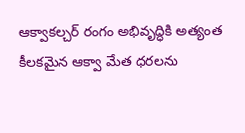ఆక్వాకల్చర్ రంగం అభివృద్ధికి అత్యంత కీలకమైన ఆక్వా మేత ధరలను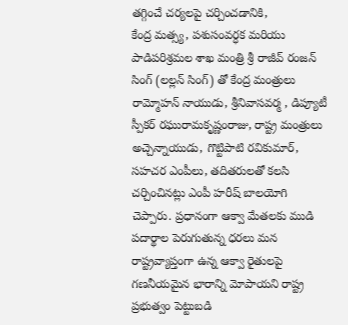తగ్గించే చర్యలపై చర్చించడానికి,
కేంద్ర మత్స్య, పశుసంవర్ధక మరియు పాడిపరిశ్రమల శాఖ మంత్రి శ్రీ రాజీవ్ రంజన్ సింగ్ (లల్లన్ సింగ్) తో కేంద్ర మంత్రులు రామ్మోహన్ నాయుడు, శ్రీనివాసవర్మ , డిప్యూటీ స్పీకర్ రఘురామకృష్ణంరాజు, రాష్ట్ర మంత్రులు అచ్చెన్నాయుడు, గొట్టిపాటి రవికుమార్,
సహచర ఎంపీలు, తదితరులతో కలసి చర్చించినట్లు ఎంపీ హరీష్ బాలయోగి చెప్పారు. ప్రధానంగా ఆక్వా మేతలకు ముడి పదార్థాల పెరుగుతున్న ధరలు మన రాష్ట్రవ్యాప్తంగా ఉన్న ఆక్వా రైతులపై గణనీయమైన భారాన్ని మోపాయని రాష్ట్ర ప్రభుత్వం పెట్టుబడి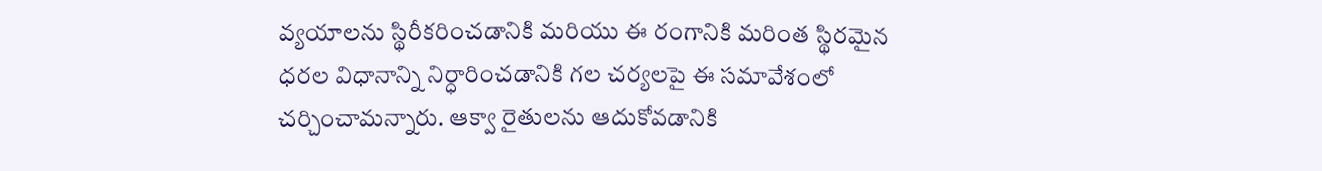వ్యయాలను స్థిరీకరించడానికి మరియు ఈ రంగానికి మరింత స్థిరమైన ధరల విధానాన్ని నిర్ధారించడానికి గల చర్యలపై ఈ సమావేశంలో చర్చించామన్నారు. ఆక్వా రైతులను ఆదుకోవడానికి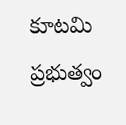కూటమి ప్రభుత్వం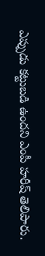ఎప్పుడు కట్టుబడి ఉందని ఎంపీ హరీష్ తెలిపారు.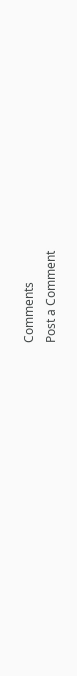Comments
Post a Comment